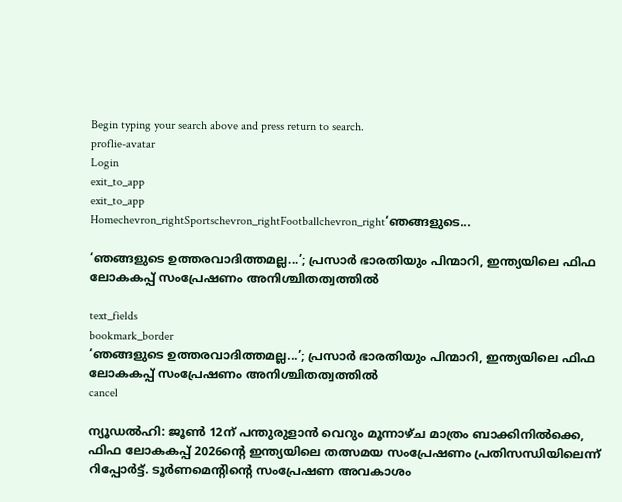Begin typing your search above and press return to search.
proflie-avatar
Login
exit_to_app
exit_to_app
Homechevron_rightSportschevron_rightFootballchevron_right‘ഞങ്ങളുടെ...

‘ഞങ്ങളുടെ ഉത്തരവാദിത്തമല്ല...’; പ്രസാർ ഭാരതിയും പിന്മാറി, ഇന്ത്യയിലെ ഫിഫ ലോകകപ്പ് സംപ്രേഷണം അനിശ്ചിതത്വത്തിൽ

text_fields
bookmark_border
‘ഞങ്ങളുടെ ഉത്തരവാദിത്തമല്ല...’; പ്രസാർ ഭാരതിയും പിന്മാറി, ഇന്ത്യയിലെ ഫിഫ ലോകകപ്പ് സംപ്രേഷണം അനിശ്ചിതത്വത്തിൽ
cancel

ന്യൂഡൽഹി: ജൂൺ 12ന് പന്തുരുളാൻ വെറും മൂന്നാഴ്ച മാത്രം ബാക്കിനിൽക്കെ, ഫിഫ ലോകകപ്പ് 2026ന്റെ ഇന്ത്യയിലെ തത്സമയ സംപ്രേഷണം പ്രതിസന്ധിയിലെന്ന് റിപ്പോർട്ട്. ടൂർണമെന്റിന്റെ സംപ്രേഷണ അവകാശം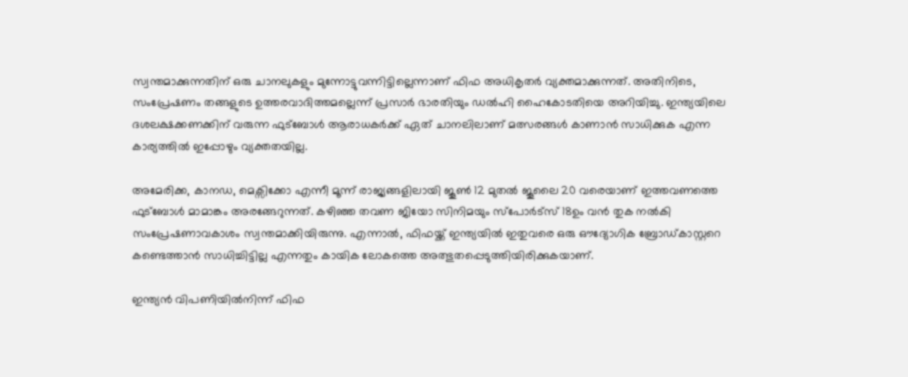സ്വന്തമാക്കുന്നതിന് ഒരു ചാനലുകളും മുന്നോട്ടുവന്നിട്ടില്ലെന്നാണ് ഫിഫ അധികൃതർ വ്യക്തമാക്കുന്നത്. അതിനിടെ, സംപ്രേഷണം തങ്ങളുടെ ഉത്തരവാദിത്തമല്ലെന്ന് പ്രസാർ ഭാരതിയും ഡൽഹി ഹൈകോടതിയെ അറിയിച്ചു. ഇന്ത്യയിലെ ദശലക്ഷക്കണക്കിന് വരുന്ന ഫുട്ബോൾ ആരാധകർക്ക് ഏത് ചാനലിലാണ് മത്സരങ്ങൾ കാണാൻ സാധിക്കുക എന്ന കാര്യത്തിൽ ഇപ്പോഴും വ്യക്തതയില്ല.

അമേരിക്ക, കാനഡ, മെക്സിക്കോ എന്നീ മൂന്ന് രാജ്യങ്ങളിലായി ജൂൺ 12 മുതൽ ജൂലൈ 20 വരെയാണ് ഇത്തവണത്തെ ഫുട്ബോൾ മാമാങ്കം അരങ്ങേറുന്നത്. കഴിഞ്ഞ തവണ ജിയോ സിനിമയും സ്പോർട്സ് 18ഉം വൻ തുക നൽകി സംപ്രേഷണാവകാശം സ്വന്തമാക്കിയിരുന്നു. എന്നാൽ, ഫിഫയ്ക്ക് ഇന്ത്യയിൽ ഇതുവരെ ഒരു ഔദ്യോഗിക ബ്രോഡ്കാസ്റ്ററെ കണ്ടെത്താൻ സാധിച്ചിട്ടില്ല എന്നതും കായിക ലോകത്തെ അത്ഭുതപ്പെടുത്തിയിരിക്കുകയാണ്.

ഇന്ത്യൻ വിപണിയിൽനിന്ന് ഫിഫ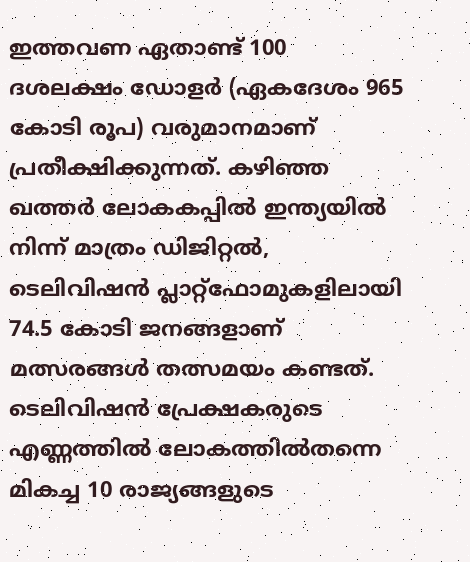ഇത്തവണ ഏതാണ്ട് 100 ദശലക്ഷം ഡോളർ (ഏകദേശം 965 കോടി രൂപ) വരുമാനമാണ് പ്രതീക്ഷിക്കുന്നത്. കഴിഞ്ഞ ഖത്തർ ലോകകപ്പിൽ ഇന്ത്യയിൽ നിന്ന് മാത്രം ഡിജിറ്റൽ, ടെലിവിഷൻ പ്ലാറ്റ്‌ഫോമുകളിലായി 74.5 കോടി ജനങ്ങളാണ് മത്സരങ്ങൾ തത്സമയം കണ്ടത്. ടെലിവിഷൻ പ്രേക്ഷകരുടെ എണ്ണത്തിൽ ലോകത്തിൽതന്നെ മികച്ച 10 രാജ്യങ്ങളുടെ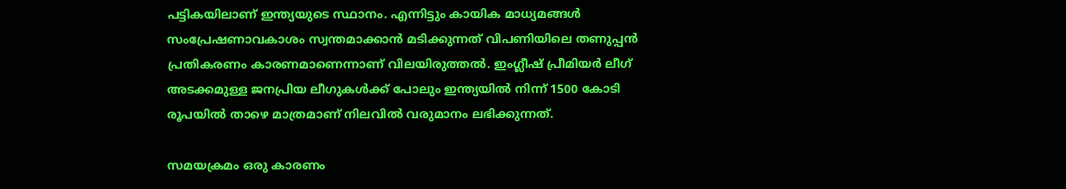പട്ടികയിലാണ് ഇന്ത്യയുടെ സ്ഥാനം. എന്നിട്ടും കായിക മാധ്യമങ്ങൾ സംപ്രേഷണാവകാശം സ്വന്തമാക്കാൻ മടിക്കുന്നത് വിപണിയിലെ തണുപ്പൻ പ്രതികരണം കാരണമാണെന്നാണ് വിലയിരുത്തൽ. ഇംഗ്ലീഷ് പ്രീമിയർ ലീഗ് അടക്കമുള്ള ജനപ്രിയ ലീഗുകൾക്ക് പോലും ഇന്ത്യയിൽ നിന്ന് 1500 കോടി രൂപയിൽ താഴെ മാത്രമാണ് നിലവിൽ വരുമാനം ലഭിക്കുന്നത്.

സമയക്രമം ഒരു കാരണം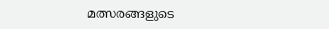മത്സരങ്ങളുടെ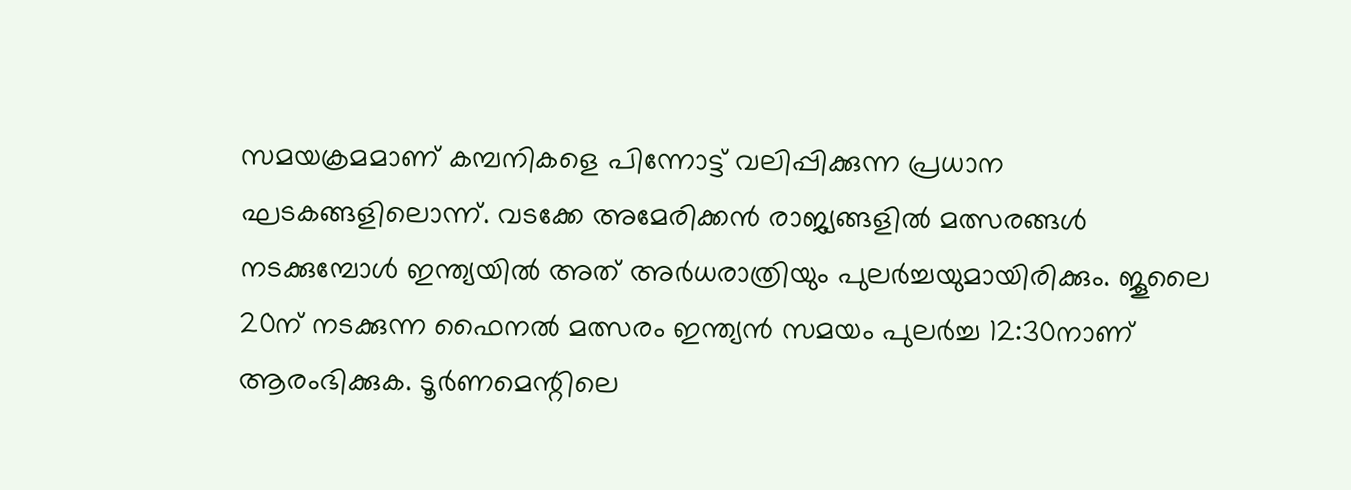സമയക്രമമാണ് കമ്പനികളെ പിന്നോട്ട് വലിപ്പിക്കുന്ന പ്രധാന ഘടകങ്ങളിലൊന്ന്. വടക്കേ അമേരിക്കൻ രാജ്യങ്ങളിൽ മത്സരങ്ങൾ നടക്കുമ്പോൾ ഇന്ത്യയിൽ അത് അർധരാത്രിയും പുലർച്ചയുമായിരിക്കും. ജൂലൈ 20ന് നടക്കുന്ന ഫൈനൽ മത്സരം ഇന്ത്യൻ സമയം പുലർച്ച 12:30നാണ് ആരംഭിക്കുക. ടൂർണമെന്റിലെ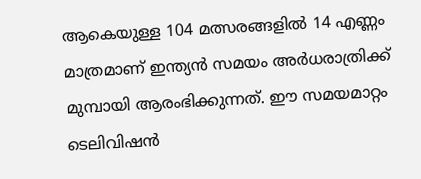ആകെയുള്ള 104 മത്സരങ്ങളിൽ 14 എണ്ണം മാത്രമാണ് ഇന്ത്യൻ സമയം അർധരാത്രിക്ക് മുമ്പായി ആരംഭിക്കുന്നത്. ഈ സമയമാറ്റം ടെലിവിഷൻ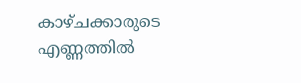കാഴ്ചക്കാരുടെ എണ്ണത്തിൽ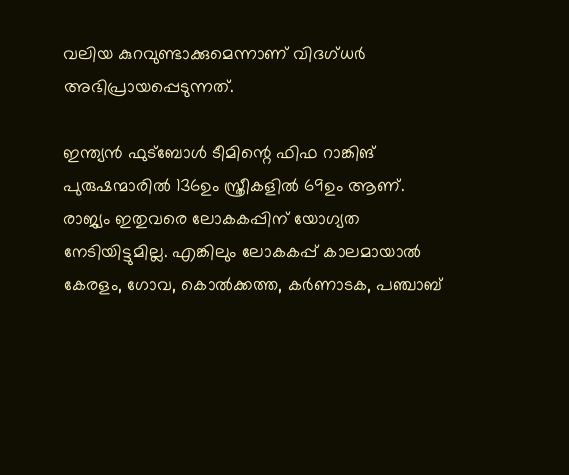വലിയ കുറവുണ്ടാക്കുമെന്നാണ് വിദഗ്ധർ അഭിപ്രായപ്പെടുന്നത്.

ഇന്ത്യൻ ഫുട്ബോൾ ടീമിന്റെ ഫിഫ റാങ്കിങ് പുരുഷന്മാരിൽ 136ഉം സ്ത്രീകളിൽ 69ഉം ആണ്. രാജ്യം ഇതുവരെ ലോകകപ്പിന് യോഗ്യത നേടിയിട്ടുമില്ല. എങ്കിലും ലോകകപ്പ് കാലമായാൽ കേരളം, ഗോവ, കൊൽക്കത്ത, കർണാടക, പഞ്ചാബ്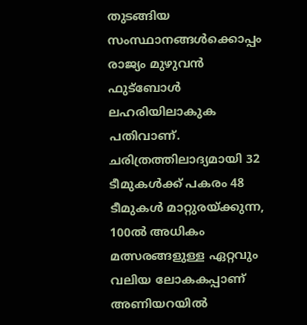തുടങ്ങിയ സംസ്ഥാനങ്ങൾക്കൊപ്പം രാജ്യം മുഴുവൻ ഫുട്ബോൾ ലഹരിയിലാകുക പതിവാണ്. ചരിത്രത്തിലാദ്യമായി 32 ടീമുകൾക്ക് പകരം 48 ടീമുകൾ മാറ്റുരയ്ക്കുന്ന, 100ൽ അധികം മത്സരങ്ങളുള്ള ഏറ്റവും വലിയ ലോകകപ്പാണ് അണിയറയിൽ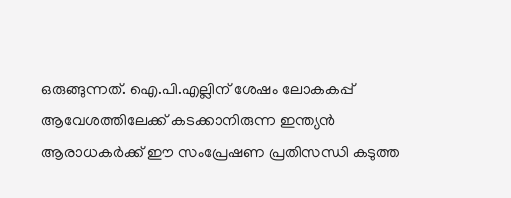ഒരുങ്ങുന്നത്. ഐ.പി.എല്ലിന് ശേഷം ലോകകപ്പ് ആവേശത്തിലേക്ക് കടക്കാനിരുന്ന ഇന്ത്യൻ ആരാധകർക്ക് ഈ സംപ്രേഷണ പ്രതിസന്ധി കടുത്ത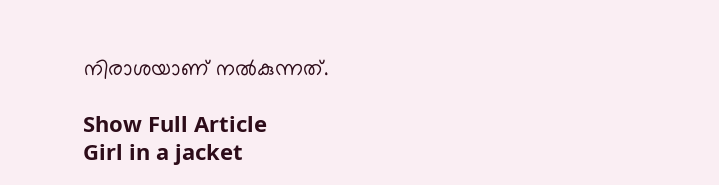നിരാശയാണ് നൽകുന്നത്.

Show Full Article
Girl in a jacket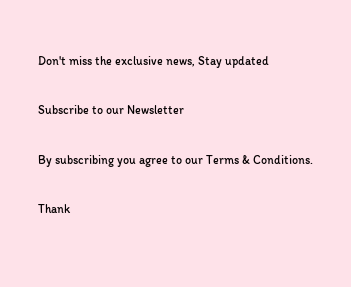Don't miss the exclusive news, Stay updated

Subscribe to our Newsletter

By subscribing you agree to our Terms & Conditions.

Thank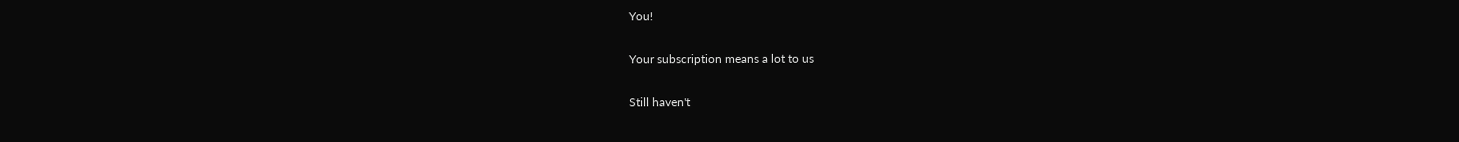You!

Your subscription means a lot to us

Still haven't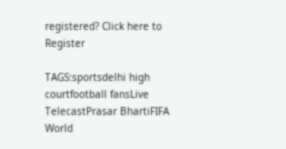registered? Click here to Register

TAGS:sportsdelhi high courtfootball fansLive TelecastPrasar BhartiFIFA World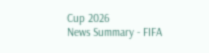Cup 2026
News Summary - FIFA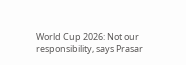World Cup 2026: Not our responsibility, says Prasar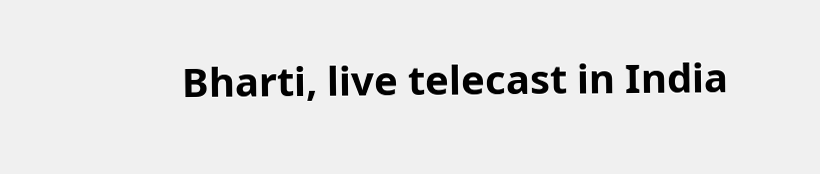Bharti, live telecast in India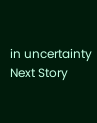in uncertainty
Next Story